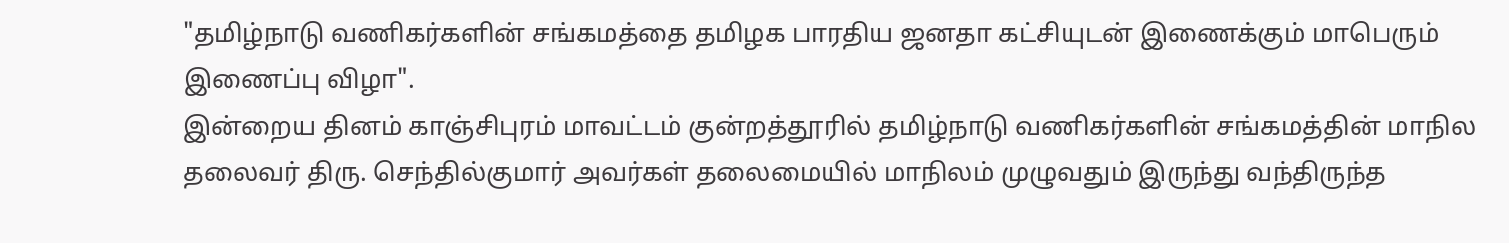"தமிழ்நாடு வணிகர்களின் சங்கமத்தை தமிழக பாரதிய ஜனதா கட்சியுடன் இணைக்கும் மாபெரும் இணைப்பு விழா".
இன்றைய தினம் காஞ்சிபுரம் மாவட்டம் குன்றத்தூரில் தமிழ்நாடு வணிகர்களின் சங்கமத்தின் மாநில தலைவர் திரு. செந்தில்குமார் அவர்கள் தலைமையில் மாநிலம் முழுவதும் இருந்து வந்திருந்த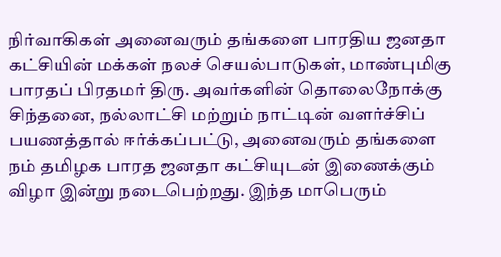நிர்வாகிகள் அனைவரும் தங்களை பாரதிய ஜனதா கட்சியின் மக்கள் நலச் செயல்பாடுகள், மாண்புமிகு பாரதப் பிரதமர் திரு. அவர்களின் தொலைநோக்கு சிந்தனை, நல்லாட்சி மற்றும் நாட்டின் வளர்ச்சிப் பயணத்தால் ஈர்க்கப்பட்டு, அனைவரும் தங்களை நம் தமிழக பாரத ஜனதா கட்சியுடன் இணைக்கும் விழா இன்று நடைபெற்றது. இந்த மாபெரும்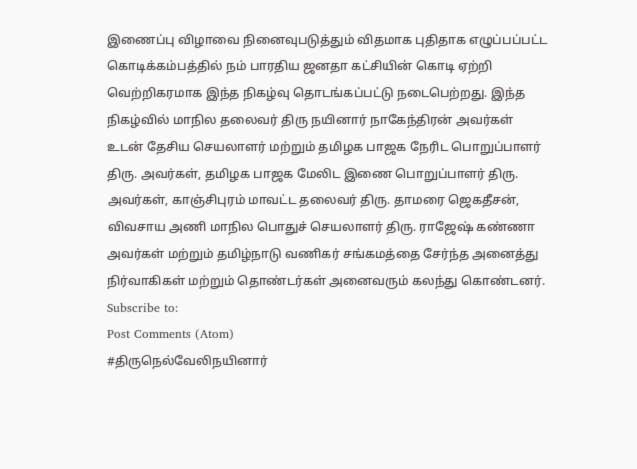இணைப்பு விழாவை நினைவுபடுத்தும் விதமாக புதிதாக எழுப்பப்பட்ட கொடிக்கம்பத்தில் நம் பாரதிய ஜனதா கட்சியின் கொடி ஏற்றி வெற்றிகரமாக இந்த நிகழ்வு தொடங்கப்பட்டு நடைபெற்றது. இந்த நிகழ்வில் மாநில தலைவர் திரு நயினார் நாகேந்திரன் அவர்கள் உடன் தேசிய செயலாளர் மற்றும் தமிழக பாஜக நேரிட பொறுப்பாளர் திரு. அவர்கள், தமிழக பாஜக மேலிட இணை பொறுப்பாளர் திரு. அவர்கள், காஞ்சிபுரம் மாவட்ட தலைவர் திரு. தாமரை ஜெகதீசன், விவசாய அணி மாநில பொதுச் செயலாளர் திரு. ராஜேஷ் கண்ணா அவர்கள் மற்றும் தமிழ்நாடு வணிகர் சங்கமத்தை சேர்ந்த அனைத்து நிர்வாகிகள் மற்றும் தொண்டர்கள் அனைவரும் கலந்து கொண்டனர்.
Subscribe to:
Post Comments (Atom)
#திருநெல்வேலிநயினார்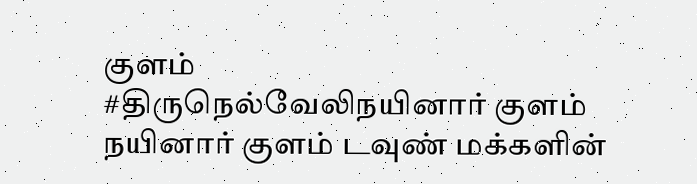குளம்
#திருநெல்வேலிநயினார் குளம் நயினார் குளம் டவுண் மக்களின்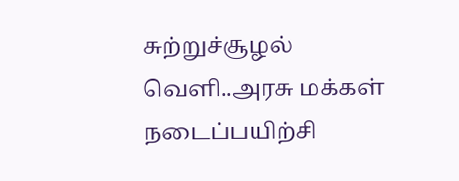சுற்றுச்சூழல் வெளி..அரசு மக்கள் நடைப்பயிற்சி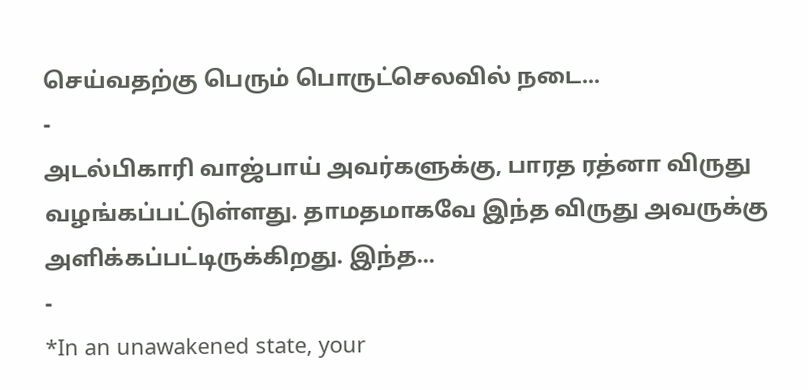செய்வதற்கு பெரும் பொருட்செலவில் நடை...
-
அடல்பிகாரி வாஜ்பாய் அவர்களுக்கு, பாரத ரத்னா விருது வழங்கப்பட்டுள்ளது. தாமதமாகவே இந்த விருது அவருக்கு அளிக்கப்பட்டிருக்கிறது. இந்த...
-
*In an unawakened state, your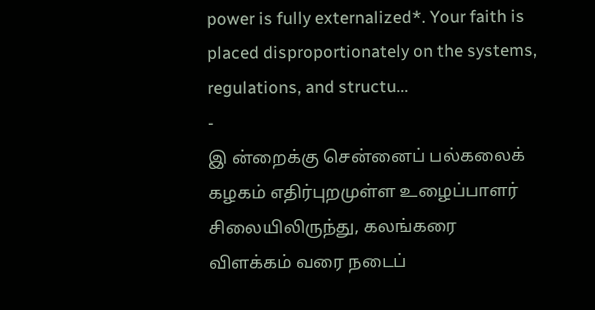power is fully externalized*. Your faith is placed disproportionately on the systems, regulations, and structu...
-
இ ன்றைக்கு சென்னைப் பல்கலைக் கழகம் எதிர்புறமுள்ள உழைப்பாளர் சிலையிலிருந்து, கலங்கரை விளக்கம் வரை நடைப்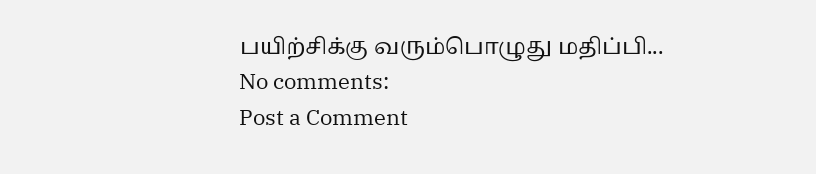பயிற்சிக்கு வரும்பொழுது மதிப்பி...
No comments:
Post a Comment